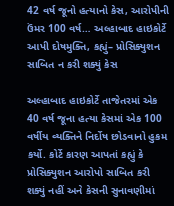42 વર્ષ જૂનો હત્યાનો કેસ, આરોપીની ઉંમર 100 વર્ષ… અલ્હાબાદ હાઇકોર્ટે આપી દોષમુક્તિ, કહ્યું– પ્રોસિક્યુશન સાબિત ન કરી શક્યું કેસ

અલ્હાબાદ હાઇકોર્ટે તાજેતરમાં એક 40 વર્ષ જૂના હત્યા કેસમાં એક 100 વર્ષીય વ્યક્તિને નિર્દોષ છોડવાનો હુકમ કર્યો. કોર્ટે કારણ આપતાં કહ્યું કે પ્રોસિક્યુશન આરોપો સાબિત કરી શક્યું નહીં અને કેસની સુનાવણીમાં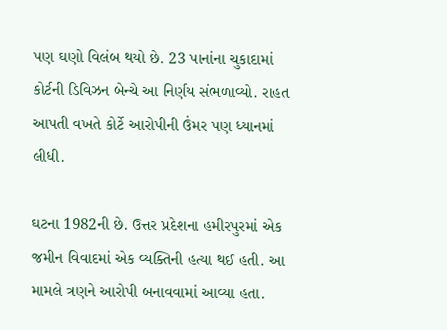પણ ઘણો વિલંબ થયો છે. 23 પાનાંના ચુકાદામાં કોર્ટની ડિવિઝન બેન્ચે આ નિર્ણય સંભળાવ્યો. રાહત આપતી વખતે કોર્ટે આરોપીની ઉંમર પણ ધ્યાનમાં લીધી.

ઘટના 1982ની છે. ઉત્તર પ્રદેશના હમીરપુરમાં એક જમીન વિવાદમાં એક વ્યક્તિની હત્યા થઈ હતી. આ મામલે ત્રણને આરોપી બનાવવામાં આવ્યા હતા.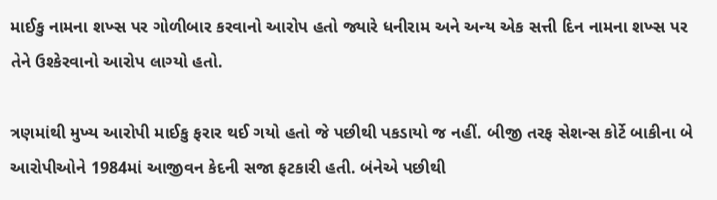માઈકુ નામના શખ્સ પર ગોળીબાર કરવાનો આરોપ હતો જ્યારે ધનીરામ અને અન્ય એક સત્તી દિન નામના શખ્સ પર તેને ઉશ્કેરવાનો આરોપ લાગ્યો હતો.

ત્રણમાંથી મુખ્ય આરોપી માઈકુ ફરાર થઈ ગયો હતો જે પછીથી પકડાયો જ નહીં. બીજી તરફ સેશન્સ કોર્ટે બાકીના બે આરોપીઓને 1984માં આજીવન કેદની સજા ફટકારી હતી. બંનેએ પછીથી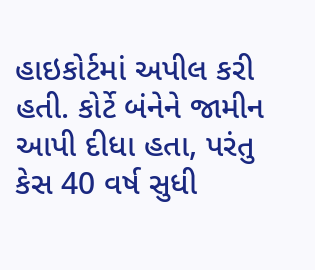હાઇકોર્ટમાં અપીલ કરી હતી. કોર્ટે બંનેને જામીન આપી દીધા હતા, પરંતુ કેસ 40 વર્ષ સુધી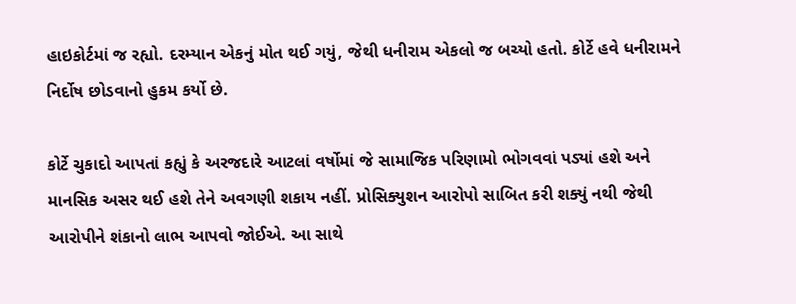હાઇકોર્ટમાં જ રહ્યો. દરમ્યાન એકનું મોત થઈ ગયું, જેથી ધનીરામ એકલો જ બચ્યો હતો. કોર્ટે હવે ધનીરામને નિર્દોષ છોડવાનો હુકમ કર્યો છે.

કોર્ટે ચુકાદો આપતાં કહ્યું કે અરજદારે આટલાં વર્ષોમાં જે સામાજિક પરિણામો ભોગવવાં પડ્યાં હશે અને માનસિક અસર થઈ હશે તેને અવગણી શકાય નહીં. પ્રોસિક્યુશન આરોપો સાબિત કરી શક્યું નથી જેથી આરોપીને શંકાનો લાભ આપવો જોઈએ. આ સાથે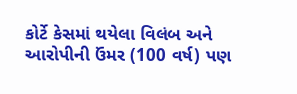કોર્ટે કેસમાં થયેલા વિલંબ અને આરોપીની ઉંમર (100 વર્ષ) પણ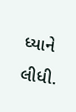ધ્યાને લીધી.